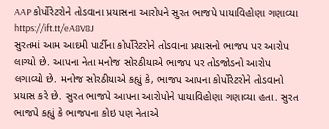AAP કોર્પોરેટરોને તોડવાના પ્રયાસના આરોપને સુરત ભાજપે પાયાવિહોણા ગણાવ્યા https://ift.tt/eA8V8J
સુરતમાં આમ આદમી પાર્ટીના કોર્પોરેટરોને તોડવાના પ્રયાસનો ભાજપ પર આરોપ લાગ્યો છે. આપના નેતા મનોજ સોરઠીયાએ ભાજપ પર તોડજોડનો આરોપ લગાવ્યો છે. મનોજ સોરઠીયાએ કહ્યું કે, ભાજપ આપના કોર્પોરેટરોને તોડવાનો પ્રયાસ કરે છે. સુરત ભાજપે આપના આરોપોને પાયાવિહોણા ગણાવ્યા હતા. સુરત ભાજપે કહ્યું કે ભાજપના કોઇ પણ નેતાએ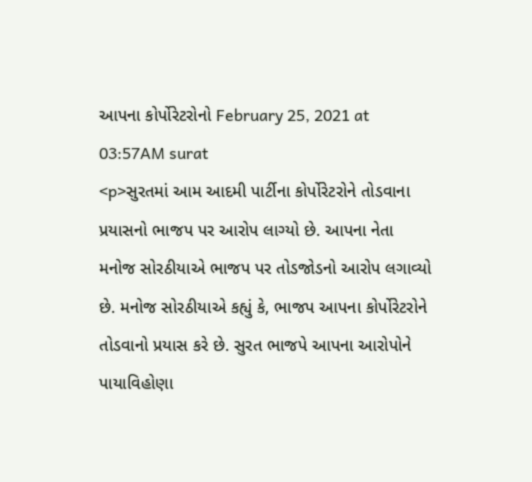આપના કોર્પોરેટરોનો February 25, 2021 at 03:57AM surat
<p>સુરતમાં આમ આદમી પાર્ટીના કોર્પોરેટરોને તોડવાના પ્રયાસનો ભાજપ પર આરોપ લાગ્યો છે. આપના નેતા મનોજ સોરઠીયાએ ભાજપ પર તોડજોડનો આરોપ લગાવ્યો છે. મનોજ સોરઠીયાએ કહ્યું કે, ભાજપ આપના કોર્પોરેટરોને તોડવાનો પ્રયાસ કરે છે. સુરત ભાજપે આપના આરોપોને પાયાવિહોણા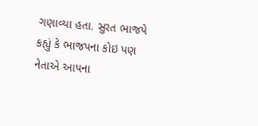ગણાવ્યા હતા. સુરત ભાજપે કહ્યું કે ભાજપના કોઇ પણ નેતાએ આપના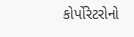કોર્પોરેટરોનો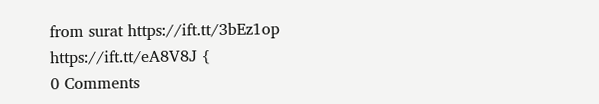from surat https://ift.tt/3bEz1op
https://ift.tt/eA8V8J {
0 Comments